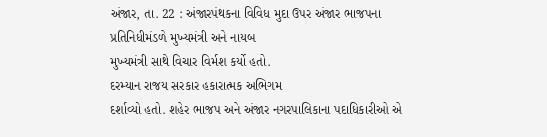અંજાર, તા. 22 : અંજારપંથકના વિવિધ મુદા ઉપર અંજાર ભાજપના પ્રતિનિધીમંડળે મુખ્યમંત્રી અને નાયબ
મુખ્યમંત્રી સાથે વિચાર વિર્મશ કર્યો હતો.
દરમ્યાન રાજય સરકાર હકારાત્મક અભિગમ
દર્શાવ્યો હતો. શહેર ભાજપ અને અંજાર નગરપાલિકાના પદાધિકારીઓ એ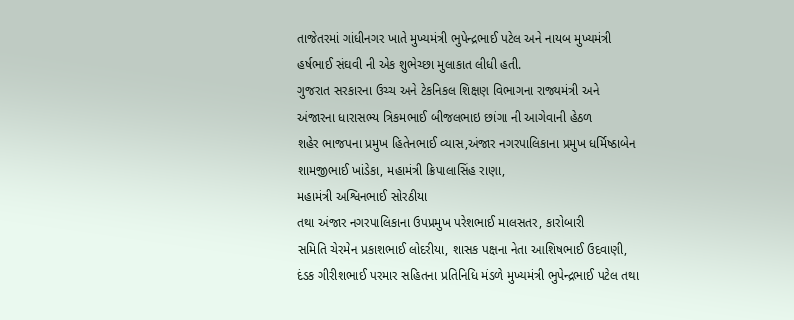તાજેતરમાં ગાંધીનગર ખાતે મુખ્યમંત્રી ભુપેન્દ્રભાઈ પટેલ અને નાયબ મુખ્યમંત્રી હર્ષભાઈ સંઘવી ની એક શુભેચ્છા મુલાકાત લીધી હતી.
ગુજરાત સરકારના ઉચ્ચ અને ટેકનિકલ શિક્ષણ વિભાગના રાજ્યમંત્રી અને અંજારના ધારાસભ્ય ત્રિકમભાઈ બીજલભાઇ છાંગા ની આગેવાની હેઠળ
શહેર ભાજપના પ્રમુખ હિતેનભાઈ વ્યાસ,અંજાર નગરપાલિકાના પ્રમુખ ધર્મિષ્ઠાબેન શામજીભાઈ ખાંડેકા, મહામંત્રી ક્રિપાલાસિંહ રાણા,
મહામંત્રી અશ્વિનભાઈ સોરઠીયા
તથા અંજાર નગરપાલિકાના ઉપપ્રમુખ પરેશભાઈ માલસતર, કારોબારી
સમિતિ ચેરમેન પ્રકાશભાઈ લોદરીયા, શાસક પક્ષના નેતા આશિષભાઈ ઉદવાણી,
દંડક ગીરીશભાઈ પરમાર સહિતના પ્રતિનિધિ મંડળે મુખ્યમંત્રી ભુપેન્દ્રભાઈ પટેલ તથા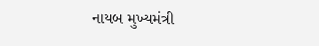નાયબ મુખ્યમંત્રી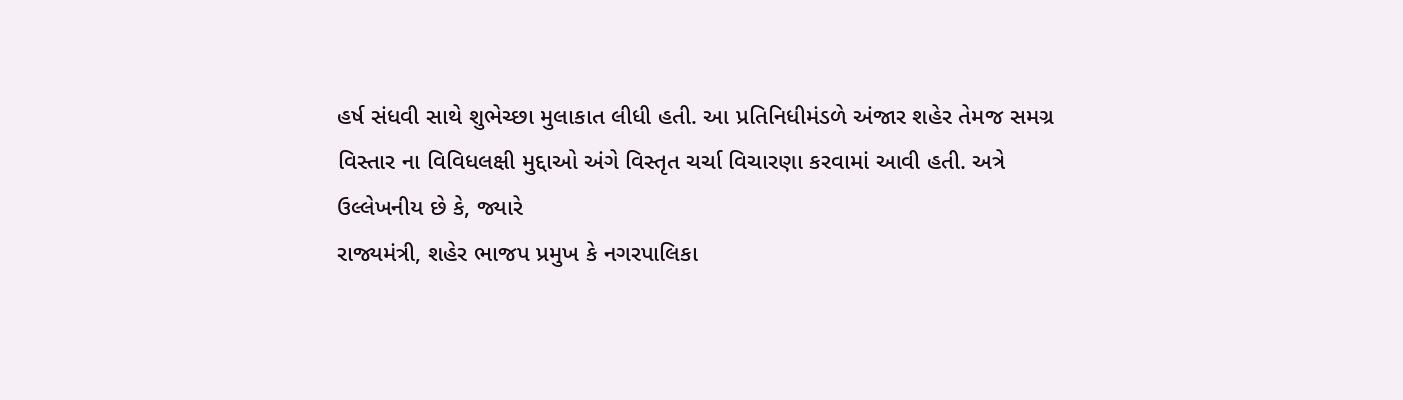હર્ષ સંધવી સાથે શુભેચ્છા મુલાકાત લીધી હતી. આ પ્રતિનિધીમંડળે અંજાર શહેર તેમજ સમગ્ર
વિસ્તાર ના વિવિધલક્ષી મુદ્દાઓ અંગે વિસ્તૃત ચર્ચા વિચારણા કરવામાં આવી હતી. અત્રે
ઉલ્લેખનીય છે કે, જ્યારે
રાજ્યમંત્રી, શહેર ભાજપ પ્રમુખ કે નગરપાલિકા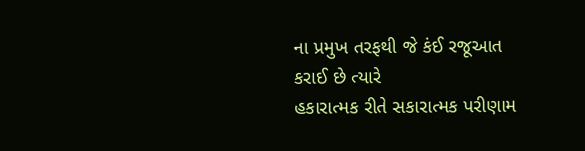ના પ્રમુખ તરફથી જે કંઈ રજૂઆત કરાઈ છે ત્યારે
હકારાત્મક રીતે સકારાત્મક પરીણામ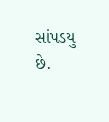સાંપડયુ છે.